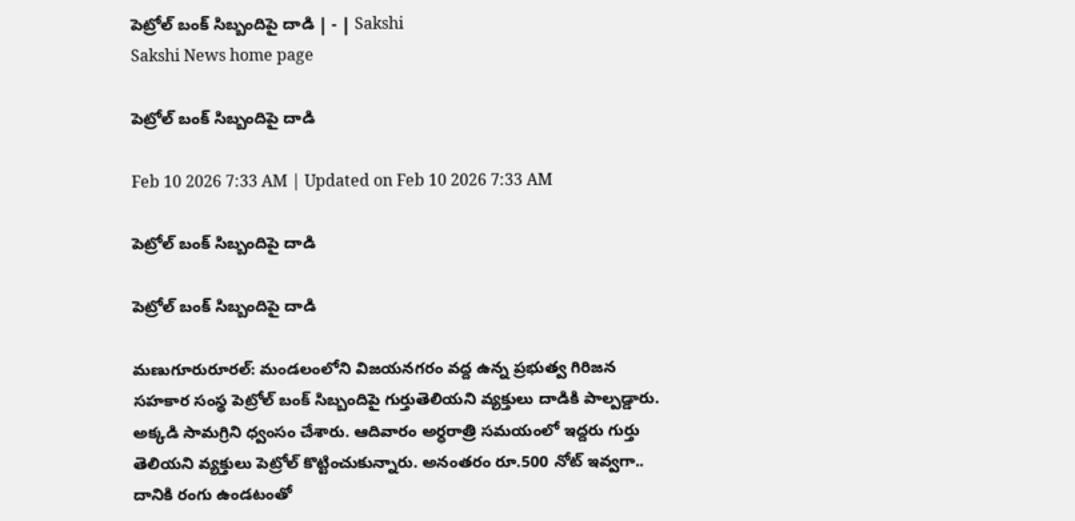పెట్రోల్‌ బంక్‌ సిబ్బందిపై దాడి | - | Sakshi
Sakshi News home page

పెట్రోల్‌ బంక్‌ సిబ్బందిపై దాడి

Feb 10 2026 7:33 AM | Updated on Feb 10 2026 7:33 AM

పెట్రోల్‌ బంక్‌ సిబ్బందిపై దాడి

పెట్రోల్‌ బంక్‌ సిబ్బందిపై దాడి

మణుగూరురూరల్‌: మండలంలోని విజయనగరం వద్ద ఉన్న ప్రభుత్వ గిరిజన సహకార సంస్థ పెట్రోల్‌ బంక్‌ సిబ్బందిపై గుర్తుతెలియని వ్యక్తులు దాడికి పాల్పడ్డారు. అక్కడి సామగ్రిని ధ్వంసం చేశారు. ఆదివారం అర్ధరాత్రి సమయంలో ఇద్దరు గుర్తు తెలియని వ్యక్తులు పెట్రోల్‌ కొట్టించుకున్నారు. అనంతరం రూ.500 నోట్‌ ఇవ్వగా.. దానికి రంగు ఉండటంతో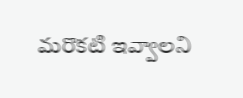మరొకటి ఇవ్వాలని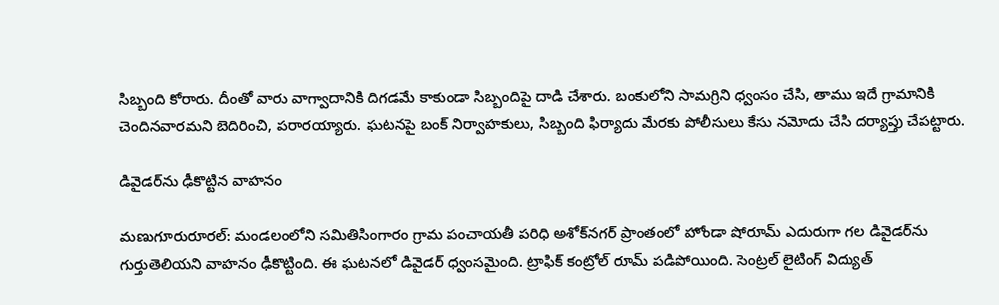సిబ్బంది కోరారు. దీంతో వారు వాగ్వాదానికి దిగడమే కాకుండా సిబ్బందిపై దాడి చేశారు. బంకులోని సామగ్రిని ధ్వంసం చేసి, తాము ఇదే గ్రామానికి చెందినవారమని బెదిరించి, పరారయ్యారు. ఘటనపై బంక్‌ నిర్వాహకులు, సిబ్బంది ఫిర్యాదు మేరకు పోలీసులు కేసు నమోదు చేసి దర్యాప్తు చేపట్టారు.

డివైడర్‌ను ఢీకొట్టిన వాహనం

మణుగూరురూరల్‌: మండలంలోని సమితిసింగారం గ్రామ పంచాయతీ పరిధి అశోక్‌నగర్‌ ప్రాంతంలో హోండా షోరూమ్‌ ఎదురుగా గల డివైడర్‌ను గుర్తుతెలియని వాహనం ఢీకొట్టింది. ఈ ఘటనలో డివైడర్‌ ధ్వంసమైంది. ట్రాఫిక్‌ కంట్రోల్‌ రూమ్‌ పడిపోయింది. సెంట్రల్‌ లైటింగ్‌ విద్యుత్‌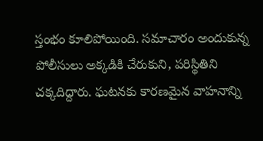స్తంభం కూలిపోయింది. సమాచారం అందుకున్న పోలీసులు అక్కడికి చేరుకుని, పరిస్థితిని చక్కదిద్దారు. ఘటనకు కారణమైన వాహనాన్ని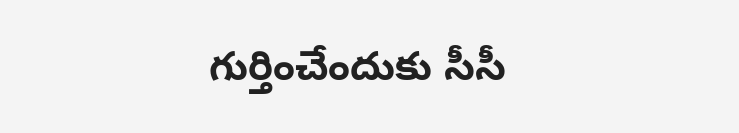గుర్తించేందుకు సీసీ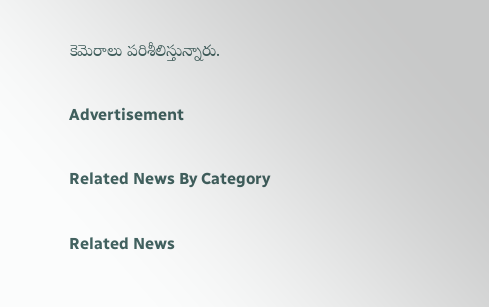కెమెరాలు పరిశీలిస్తున్నారు.

Advertisement

Related News By Category

Related News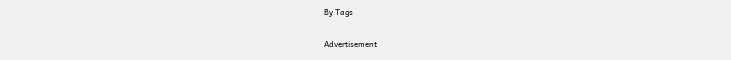By Tags

Advertisement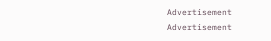Advertisement
Advertisement